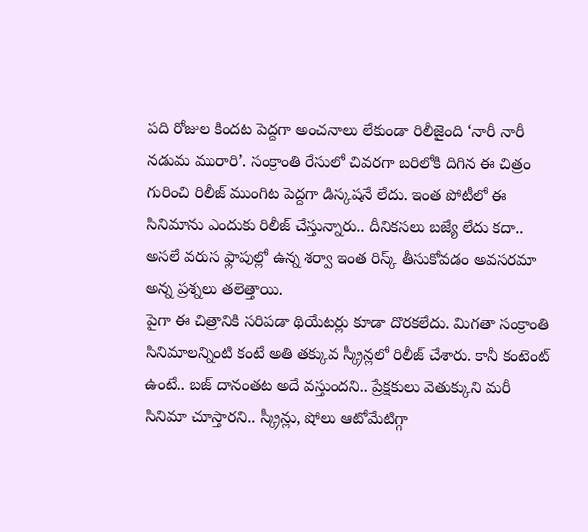పది రోజుల కిందట పెద్దగా అంచనాలు లేకుండా రిలీజైంది ‘నారీ నారీ నడుమ మురారి’. సంక్రాంతి రేసులో చివరగా బరిలోకి దిగిన ఈ చిత్రం గురించి రిలీజ్ ముంగిట పెద్దగా డిస్కషనే లేదు. ఇంత పోటీలో ఈ సినిమాను ఎందుకు రిలీజ్ చేస్తున్నారు.. దీనికసలు బజ్యే లేదు కదా.. అసలే వరుస ఫ్లాపుల్లో ఉన్న శర్వా ఇంత రిస్క్ తీసుకోవడం అవసరమా అన్న ప్రశ్నలు తలెత్తాయి.
పైగా ఈ చిత్రానికి సరిపడా థియేటర్లు కూడా దొరకలేదు. మిగతా సంక్రాంతి సినిమాలన్నింటి కంటే అతి తక్కువ స్క్రీన్లలో రిలీజ్ చేశారు. కానీ కంటెంట్ ఉంటే.. బజ్ దానంతట అదే వస్తుందని.. ప్రేక్షకులు వెతుక్కుని మరీ సినిమా చూస్తారని.. స్క్రీన్లు, షోలు ఆటోమేటిగ్గా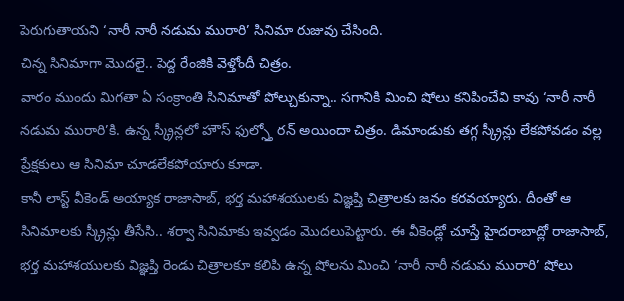పెరుగుతాయని ‘నారీ నారీ నడుమ మురారి’ సినిమా రుజువు చేసింది.
చిన్న సినిమాగా మొదలై.. పెద్ద రేంజికి వెళ్తోందీ చిత్రం.
వారం ముందు మిగతా ఏ సంక్రాంతి సినిమాతో పోల్చుకున్నా.. సగానికి మించి షోలు కనిపించేవి కావు ‘నారీ నారీ నడుమ మురారి’కి. ఉన్న స్క్రీన్లలో హౌస్ ఫుల్స్తో రన్ అయిందా చిత్రం. డిమాండుకు తగ్గ స్క్రీన్లు లేకపోవడం వల్ల ప్రేక్షకులు ఆ సినిమా చూడలేకపోయారు కూడా.
కానీ లాస్ట్ వీకెండ్ అయ్యాక రాజాసాబ్, భర్త మహాశయులకు విజ్ఞప్తి చిత్రాలకు జనం కరవయ్యారు. దీంతో ఆ సినిమాలకు స్క్రీన్లు తీసేసి.. శర్వా సినిమాకు ఇవ్వడం మొదలుపెట్టారు. ఈ వీకెండ్లో చూస్తే హైదరాబాద్లో రాజాసాబ్, భర్త మహాశయులకు విజ్ఞప్తి రెండు చిత్రాలకూ కలిపి ఉన్న షోలను మించి ‘నారీ నారీ నడుమ మురారి’ షోలు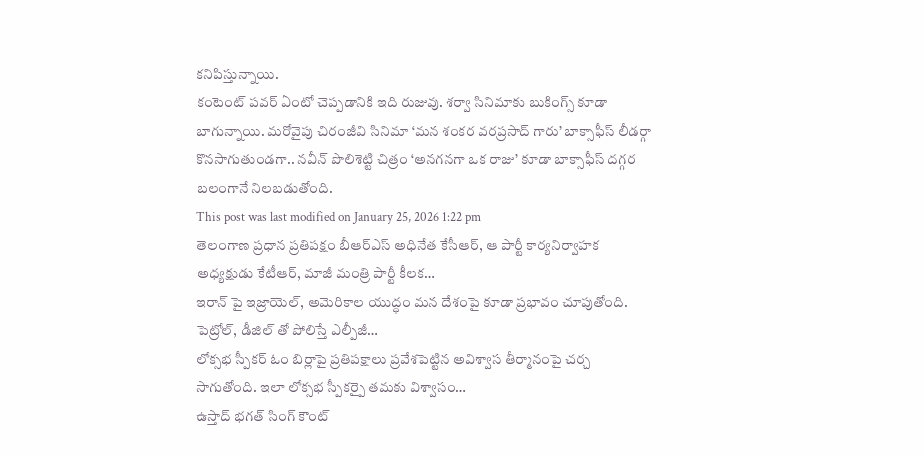కనిపిస్తున్నాయి.
కంటెంట్ పవర్ ఏంటో చెప్పడానికి ఇది రుజువు. శర్వా సినిమాకు బుకింగ్స్ కూడా బాగున్నాయి. మరోవైపు చిరంజీవి సినిమా ‘మన శంకర వరప్రసాద్ గారు’ బాక్సాఫీస్ లీడర్గా కొనసాగుతుండగా.. నవీన్ పొలిశెట్టి చిత్రం ‘అనగనగా ఒక రాజు’ కూడా బాక్సాఫీస్ దగ్గర బలంగానే నిలబడుతోంది.
This post was last modified on January 25, 2026 1:22 pm
తెలంగాణ ప్రధాన ప్రతిపక్షం బీఆర్ఎస్ అధినేత కేసీఆర్, ఆ పార్టీ కార్యనిర్వాహక అధ్యక్షుడు కేటీఆర్, మాజీ మంత్రి పార్టీ కీలక…
ఇరాన్ పై ఇజ్రాయెల్, అమెరికాల యుద్ధం మన దేశంపై కూడా ప్రభావం చూపుతోంది. పెట్రోల్, డీజిల్ తో పోలిస్తే ఎల్పీజీ…
లోక్సభ స్పీకర్ ఓం బిర్లాపై ప్రతిపక్షాలు ప్రవేశపెట్టిన అవిశ్వాస తీర్మానంపై చర్చ సాగుతోంది. ఇలా లోక్సభ స్పీకర్పై తమకు విశ్వాసం…
ఉస్తాద్ భగత్ సింగ్ కౌంట్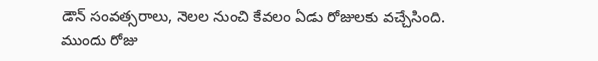డౌన్ సంవత్సరాలు, నెలల నుంచి కేవలం ఏడు రోజులకు వచ్చేసింది. ముందు రోజు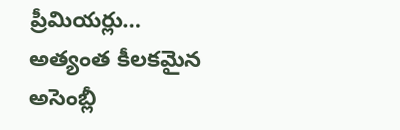ప్రీమియర్లు…
అత్యంత కీలకమైన అసెంబ్లీ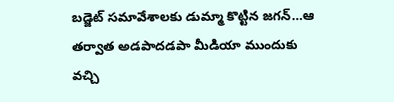బడ్జెట్ సమావేశాలకు డుమ్మా కొట్టిన జగన్…ఆ తర్వాత అడపాదడపా మీడియా ముందుకు వచ్చి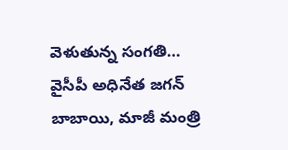వెళుతున్న సంగతి…
వైసీపీ అధినేత జగన్ బాబాయి, మాజీ మంత్రి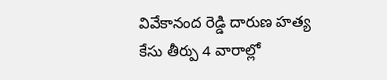వివేకానంద రెడ్డి దారుణ హత్య కేసు తీర్పు 4 వారాల్లో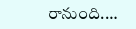రానుంది.…